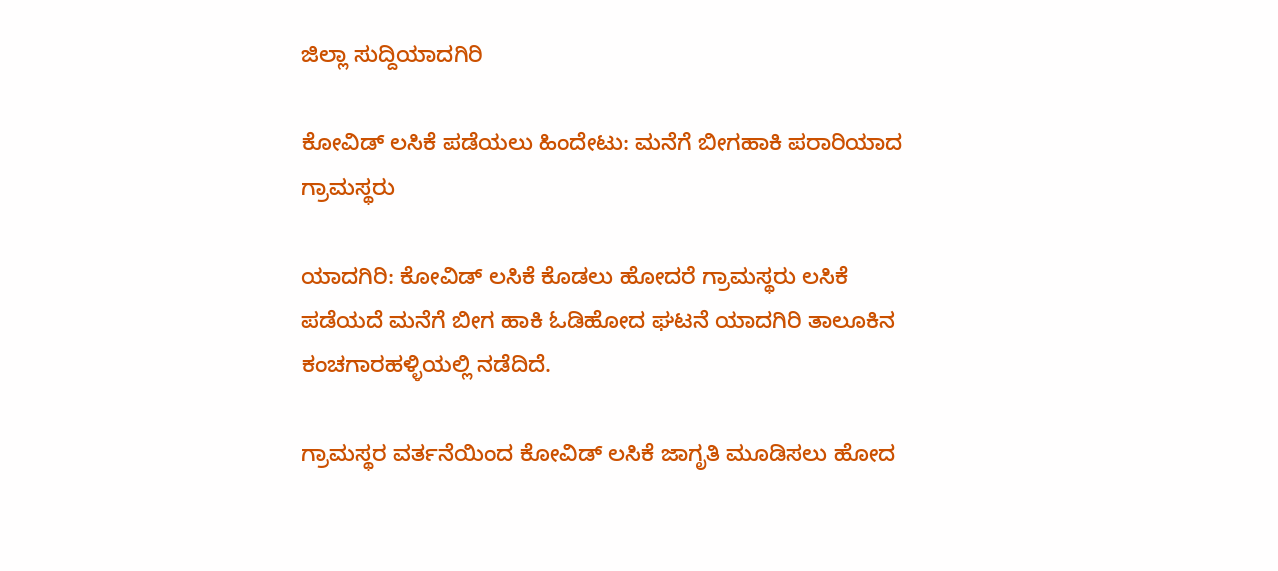ಜಿಲ್ಲಾ ಸುದ್ದಿಯಾದಗಿರಿ

ಕೋವಿಡ್ ಲಸಿಕೆ ಪಡೆಯಲು ಹಿಂದೇಟು: ಮನೆಗೆ ಬೀಗಹಾಕಿ ಪರಾರಿಯಾದ ಗ್ರಾಮಸ್ಥರು

ಯಾದಗಿರಿ: ಕೋವಿಡ್ ಲಸಿಕೆ ಕೊಡಲು ಹೋದರೆ ಗ್ರಾಮಸ್ಥರು ಲಸಿಕೆ ಪಡೆಯದೆ ಮನೆಗೆ ಬೀಗ ಹಾಕಿ ಓಡಿಹೋದ ಘಟನೆ ಯಾದಗಿರಿ ತಾಲೂಕಿನ ಕಂಚಗಾರಹಳ್ಳಿಯಲ್ಲಿ ನಡೆದಿದೆ.

ಗ್ರಾಮಸ್ಥರ ವರ್ತನೆಯಿಂದ ಕೋವಿಡ್ ಲಸಿಕೆ ಜಾಗೃತಿ ಮೂಡಿಸಲು ಹೋದ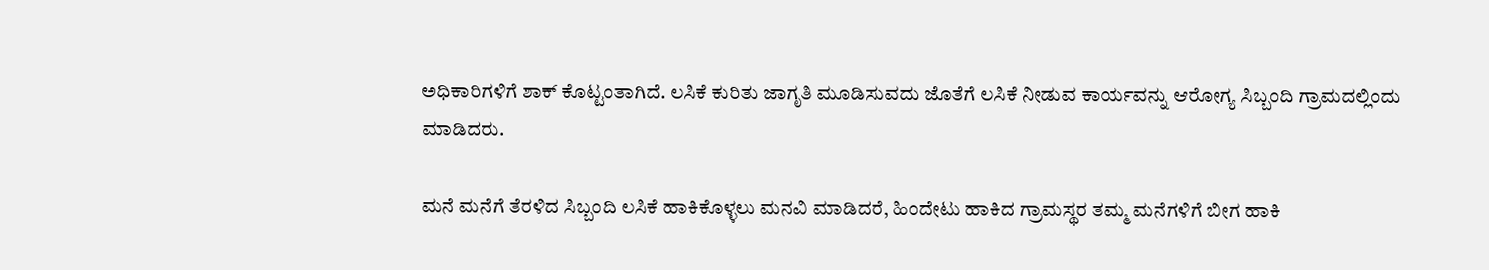ಅಧಿಕಾರಿಗಳಿಗೆ ‌ಶಾಕ್ ಕೊಟ್ಟಂತಾಗಿದೆ. ಲಸಿಕೆ ಕುರಿತು ಜಾಗೃತಿ ಮೂಡಿಸುವದು ಜೊತೆಗೆ ಲಸಿಕೆ ನೀಡುವ ಕಾರ್ಯವನ್ನು ಆರೋಗ್ಯ ಸಿಬ್ಬಂದಿ ಗ್ರಾಮದಲ್ಲಿಂದು ಮಾಡಿದರು.

ಮನೆ ಮನೆಗೆ ತೆರಳಿದ ಸಿಬ್ಬಂದಿ ಲಸಿಕೆ ಹಾಕಿಕೊಳ್ಳಲು ಮನವಿ ಮಾಡಿದರೆ, ಹಿಂದೇಟು ಹಾಕಿದ ಗ್ರಾಮಸ್ಥರ ತಮ್ಮ ಮನೆಗಳಿಗೆ ಬೀಗ ಹಾಕಿ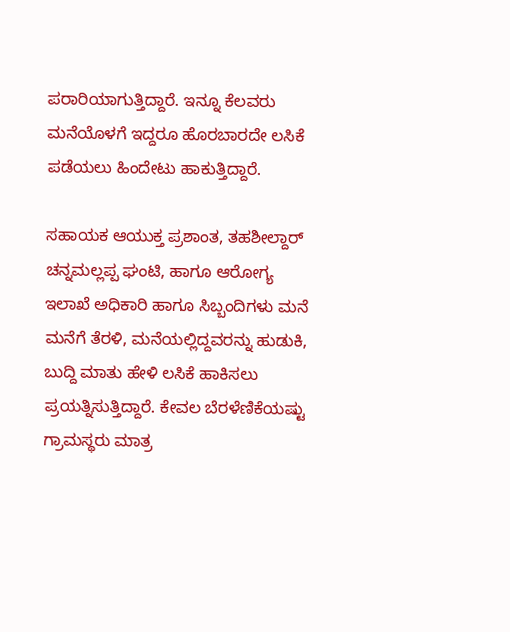ಪರಾರಿಯಾಗುತ್ತಿದ್ದಾರೆ. ಇನ್ನೂ ಕೆಲವರು ಮನೆಯೊಳಗೆ ಇದ್ದರೂ ಹೊರಬಾರದೇ ಲಸಿಕೆ ಪಡೆಯಲು ಹಿಂದೇಟು ಹಾಕುತ್ತಿದ್ದಾರೆ.

ಸಹಾಯಕ ಆಯುಕ್ತ ಪ್ರಶಾಂತ, ತಹಶೀಲ್ದಾರ್ ಚನ್ನಮಲ್ಲಪ್ಪ ಘಂಟಿ, ಹಾಗೂ ಆರೋಗ್ಯ ಇಲಾಖೆ ಅಧಿಕಾರಿ ಹಾಗೂ ಸಿಬ್ಬಂದಿಗಳು ಮನೆ ಮನೆಗೆ ತೆರಳಿ, ಮನೆಯಲ್ಲಿದ್ದವರನ್ನು ಹುಡುಕಿ, ಬುದ್ದಿ ಮಾತು ಹೇಳಿ ಲಸಿಕೆ ಹಾಕಿಸಲು ಪ್ರಯತ್ನಿಸುತ್ತಿದ್ದಾರೆ‌. ಕೇವಲ ಬೆರಳೆಣಿಕೆಯಷ್ಟು ಗ್ರಾಮಸ್ಥರು ಮಾತ್ರ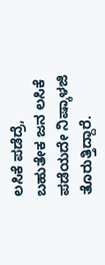ಲಸಿಕೆ ಪಡೆದ್ರೆ, ಬಹುತೇಕ ಜನ ಲಸಿಕೆ ಪಡೆಯದೇ ನಿಷ್ಕಾಳಜಿ ತೊರುತ್ತಿದ್ದಾರೆ.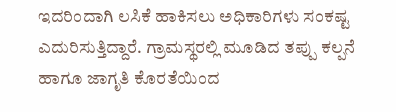ಇದರಿಂದಾಗಿ ಲಸಿಕೆ ಹಾಕಿಸಲು ಅಧಿಕಾರಿಗಳು ಸಂಕಷ್ಟ ಎದುರಿಸುತ್ತಿದ್ದಾರೆ‌. ಗ್ರಾಮಸ್ಥರಲ್ಲಿ ಮೂಡಿದ ತಪ್ಪು ಕಲ್ಪನೆ ಹಾಗೂ ಜಾಗೃತಿ ಕೊರತೆಯಿಂದ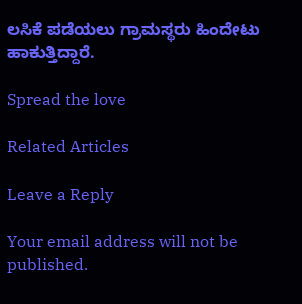ಲಸಿಕೆ ಪಡೆಯಲು ಗ್ರಾಮಸ್ಥರು ಹಿಂದೇಟು ಹಾಕುತ್ತಿದ್ದಾರೆ.

Spread the love

Related Articles

Leave a Reply

Your email address will not be published.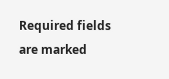Required fields are marked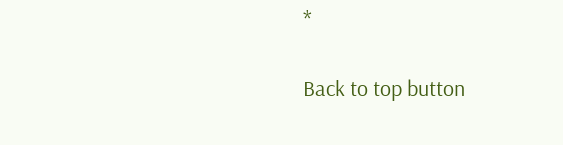*

Back to top button